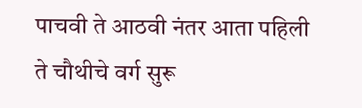पाचवी ते आठवी नंतर आता पहिली ते चौथीचे वर्ग सुरू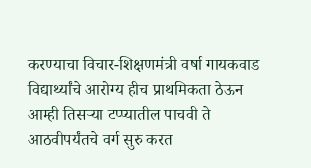करण्याचा विचार-शिक्षणमंत्री वर्षा गायकवाड
विद्यार्थ्यांचे आरोग्य हीच प्राथमिकता ठेऊन आम्ही तिसऱ्या टप्प्यातील पाचवी ते आठवीपर्यंतचे वर्ग सुरु करत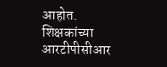आहोत. शिक्षकांच्या आरटीपीसीआर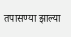तपासण्या झाल्या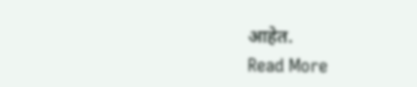आहेत.
Read More